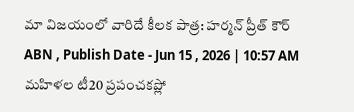మా విజయంలో వారిదే కీలక పాత్ర: హర్మన్ ప్రీత్ కౌర్
ABN , Publish Date - Jun 15 , 2026 | 10:57 AM
మహిళల టీ20 ప్రపంచకప్లో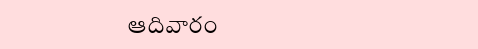ఆదివారం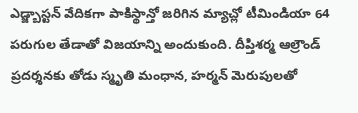ఎడ్జ్బాస్టన్ వేదికగా పాకిస్థాన్తో జరిగిన మ్యాచ్లో టీమిండియా 64 పరుగుల తేడాతో విజయాన్ని అందుకుంది. దీప్తిశర్మ ఆల్రౌండ్ ప్రదర్శనకు తోడు స్మృతి మంధాన, హర్మన్ మెరుపులతో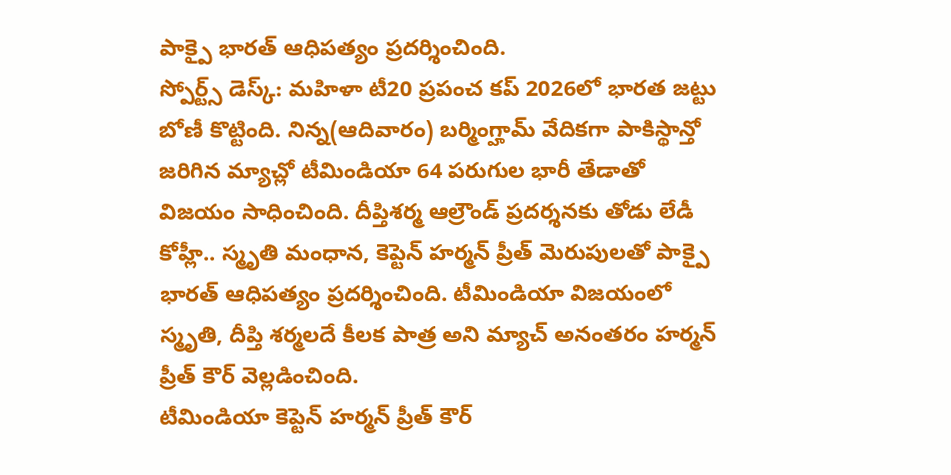పాక్పై భారత్ ఆధిపత్యం ప్రదర్శించింది.
స్పోర్ట్స్ డెస్క్: మహిళా టీ20 ప్రపంచ కప్ 2026లో భారత జట్టు బోణీ కొట్టింది. నిన్న(ఆదివారం) బర్మింగ్హామ్ వేదికగా పాకిస్థాన్తో జరిగిన మ్యాచ్లో టీమిండియా 64 పరుగుల భారీ తేడాతో విజయం సాధించింది. దీప్తిశర్మ ఆల్రౌండ్ ప్రదర్శనకు తోడు లేడీ కోహ్లీ.. స్మృతి మంధాన, కెప్టెన్ హర్మన్ ప్రీత్ మెరుపులతో పాక్పై భారత్ ఆధిపత్యం ప్రదర్శించింది. టీమిండియా విజయంలో స్మృతి, దీప్తి శర్మలదే కీలక పాత్ర అని మ్యాచ్ అనంతరం హర్మన్ ప్రీత్ కౌర్ వెల్లడించింది.
టీమిండియా కెప్టెన్ హర్మన్ ప్రీత్ కౌర్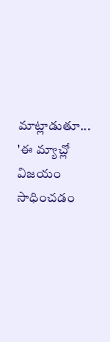మాట్లాడుతూ... 'ఈ మ్యాచ్లో విజయం సాధించడం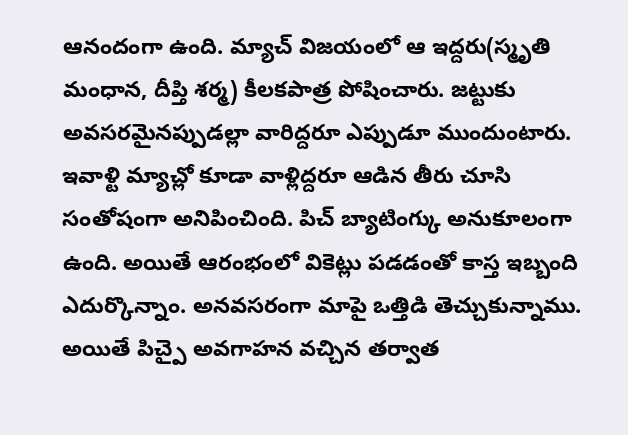ఆనందంగా ఉంది. మ్యాచ్ విజయంలో ఆ ఇద్దరు(స్మృతి మంధాన, దీప్తి శర్మ) కీలకపాత్ర పోషించారు. జట్టుకు అవసరమైనప్పుడల్లా వారిద్దరూ ఎప్పుడూ ముందుంటారు. ఇవాళ్టి మ్యాచ్లో కూడా వాళ్లిద్దరూ ఆడిన తీరు చూసి సంతోషంగా అనిపించింది. పిచ్ బ్యాటింగ్కు అనుకూలంగా ఉంది. అయితే ఆరంభంలో వికెట్లు పడడంతో కాస్త ఇబ్బంది ఎదుర్కొన్నాం. అనవసరంగా మాపై ఒత్తిడి తెచ్చుకున్నాము. అయితే పిచ్పై అవగాహన వచ్చిన తర్వాత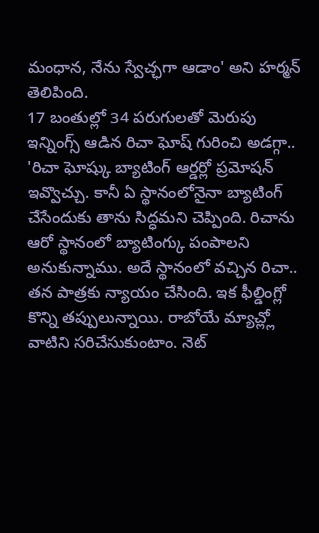మంధాన, నేను స్వేచ్ఛగా ఆడాం' అని హర్మన్ తెలిపింది.
17 బంతుల్లో 34 పరుగులతో మెరుపు ఇన్నింగ్స్ ఆడిన రిచా ఘోష్ గురించి అడగ్గా.. 'రిచా ఘోష్కు బ్యాటింగ్ ఆర్డర్లో ప్రమోషన్ ఇవ్వొచ్చు. కానీ ఏ స్థానంలోనైనా బ్యాటింగ్ చేసేందుకు తాను సిద్ధమని చెప్పింది. రిచాను ఆరో స్థానంలో బ్యాటింగ్కు పంపాలని అనుకున్నాము. అదే స్థానంలో వచ్చిన రిచా.. తన పాత్రకు న్యాయం చేసింది. ఇక ఫీల్డింగ్లో కొన్ని తప్పులున్నాయి. రాబోయే మ్యాచ్ల్లో వాటిని సరిచేసుకుంటాం. నెట్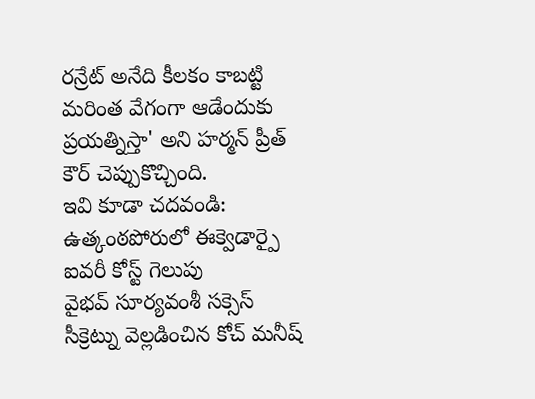రన్రేట్ అనేది కీలకం కాబట్టి మరింత వేగంగా ఆడేందుకు ప్రయత్నిస్తా' అని హర్మన్ ప్రీత్ కౌర్ చెప్పుకొచ్చింది.
ఇవి కూడా చదవండి:
ఉత్కంఠపోరులో ఈక్వెడార్పై ఐవరీ కోస్ట్ గెలుపు
వైభవ్ సూర్యవంశీ సక్సెస్ సీక్రెట్ను వెల్లడించిన కోచ్ మనీష్